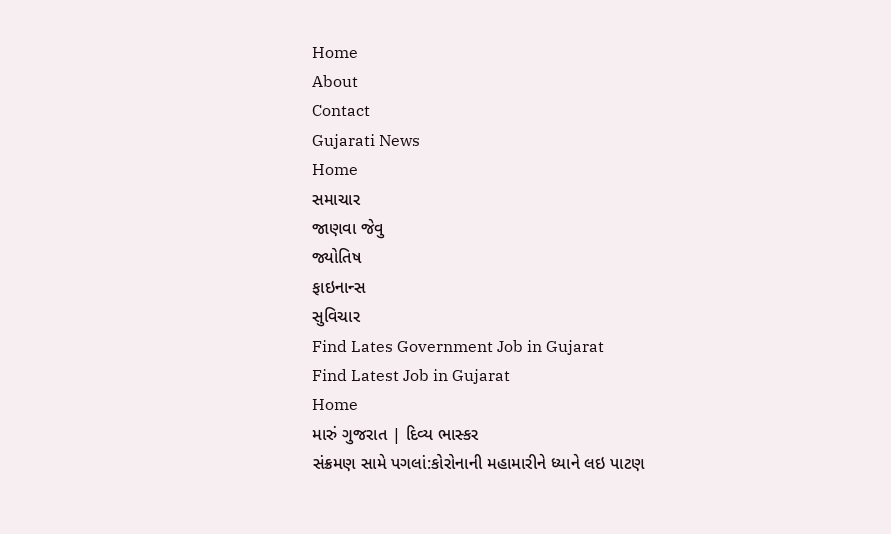Home
About
Contact
Gujarati News
Home
સમાચાર
જાણવા જેવુ
જ્યોતિષ
ફાઇનાન્સ
સુવિચાર
Find Lates Government Job in Gujarat
Find Latest Job in Gujarat
Home
મારું ગુજરાત | દિવ્ય ભાસ્કર
સંક્રમણ સામે પગલાં:કોરોનાની મહામારીને ધ્યાને લઇ પાટણ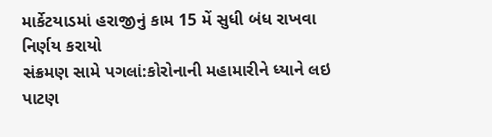માર્કેટયાડમાં હરાજીનું કામ 15 મેં સુધી બંધ રાખવા નિર્ણય કરાયો
સંક્રમણ સામે પગલાં:કોરોનાની મહામારીને ધ્યાને લઇ પાટણ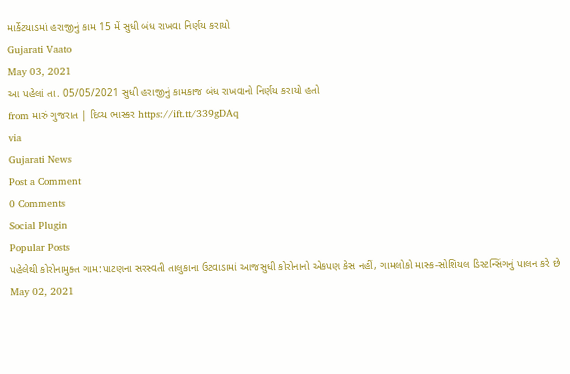માર્કેટયાડમાં હરાજીનું કામ 15 મેં સુધી બંધ રાખવા નિર્ણય કરાયો
Gujarati Vaato
May 03, 2021
આ પહેલાં તા. 05/05/2021 સુધી હરાજીનું કામકાજ બંધ રાખવાનો નિર્ણય કરાયો હતો
from મારું ગુજરાત | દિવ્ય ભાસ્કર https://ift.tt/339gDAq
via
Gujarati News
Post a Comment
0 Comments
Social Plugin
Popular Posts
પહેલેથી કોરોનામુક્ત ગામ:પાટણના સરસ્વતી તાલુકાના ઉટવાડામાં આજસુધી કોરોનાનો એકપણ કેસ નહીં, ગામલોકો માસ્ક-સોશિયલ ડિસ્ટન્સિંગનું પાલન કરે છે
May 02, 2021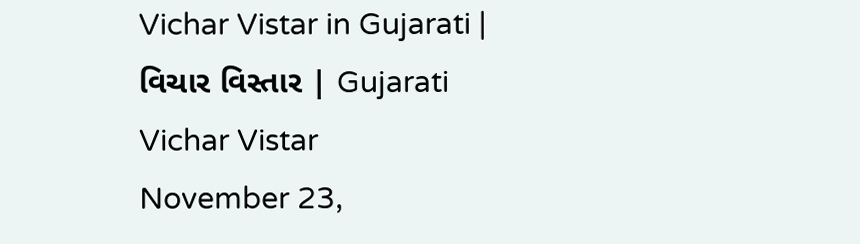Vichar Vistar in Gujarati | વિચાર વિસ્તાર | Gujarati Vichar Vistar
November 23,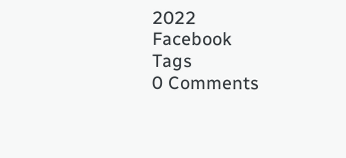2022
Facebook
Tags
0 Comments